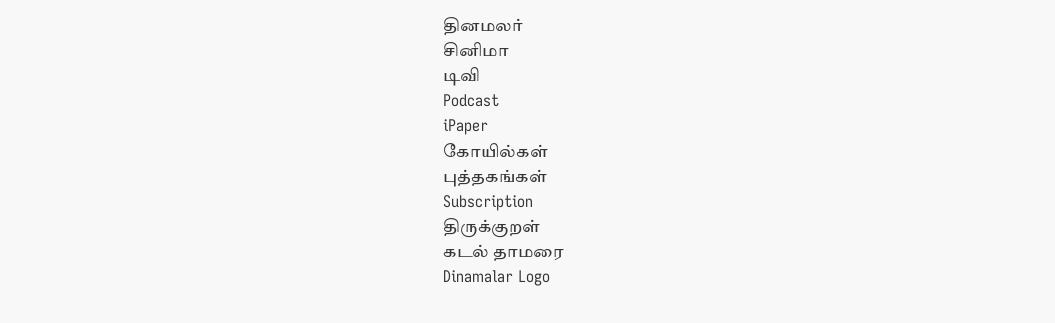தினமலர்
சினிமா
டிவி
Podcast
iPaper
கோயில்கள்
புத்தகங்கள்
Subscription
திருக்குறள்
கடல் தாமரை
Dinamalar Logo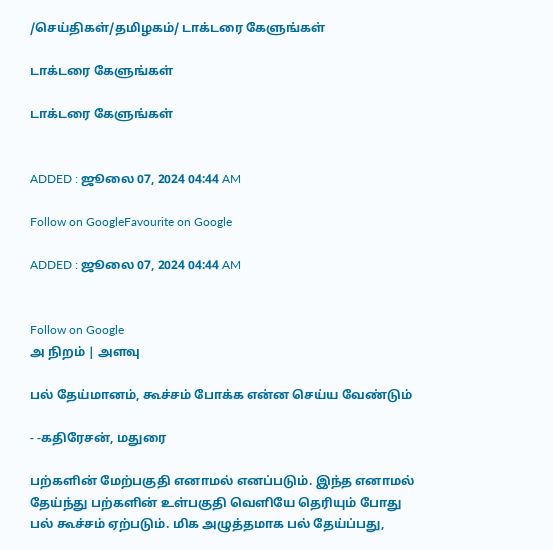/செய்திகள்/தமிழகம்/ டாக்டரை கேளுங்கள்

டாக்டரை கேளுங்கள்

டாக்டரை கேளுங்கள்


ADDED : ஜூலை 07, 2024 04:44 AM

Follow on GoogleFavourite on Google

ADDED : ஜூலை 07, 2024 04:44 AM


Follow on Google
அ நிறம் | அளவு

பல் தேய்மானம், கூச்சம் போக்க என்ன செய்ய வேண்டும்

- -கதிரேசன், மதுரை

பற்களின் மேற்பகுதி எனாமல் எனப்படும். இந்த எனாமல் தேய்ந்து பற்களின் உள்பகுதி வெளியே தெரியும் போது பல் கூச்சம் ஏற்படும். மிக அழுத்தமாக பல் தேய்ப்பது,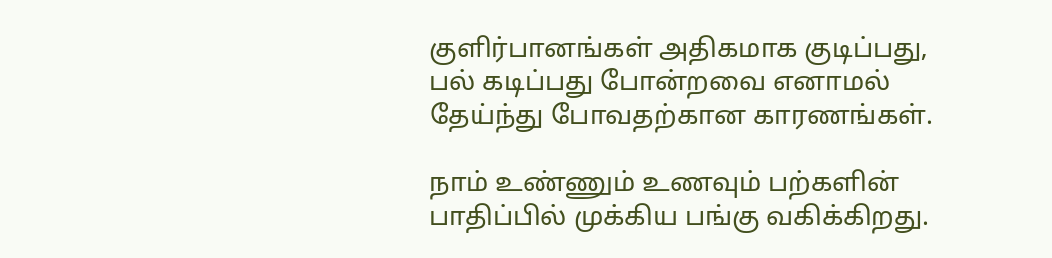குளிர்பானங்கள் அதிகமாக குடிப்பது, பல் கடிப்பது போன்றவை எனாமல் தேய்ந்து போவதற்கான காரணங்கள்.

நாம் உண்ணும் உணவும் பற்களின் பாதிப்பில் முக்கிய பங்கு வகிக்கிறது.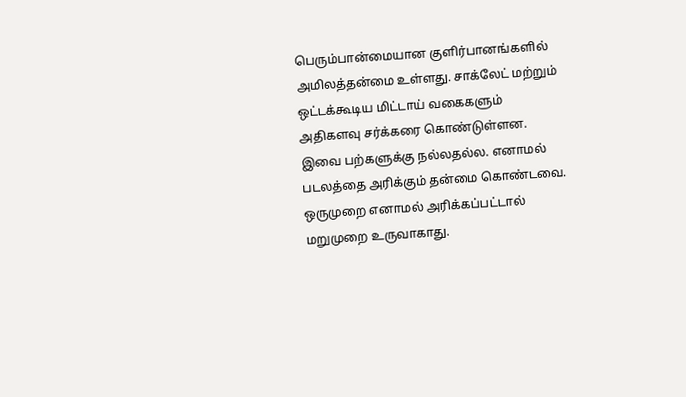பெரும்பான்மையான குளிர்பானங்களில் அமிலத்தன்மை உள்ளது. சாக்லேட் மற்றும் ஒட்டக்கூடிய மிட்டாய் வகைகளும் அதிகளவு சர்க்கரை கொண்டுள்ளன. இவை பற்களுக்கு நல்லதல்ல. எனாமல் படலத்தை அரிக்கும் தன்மை கொண்டவை. ஒருமுறை எனாமல் அரிக்கப்பட்டால் மறுமுறை உருவாகாது.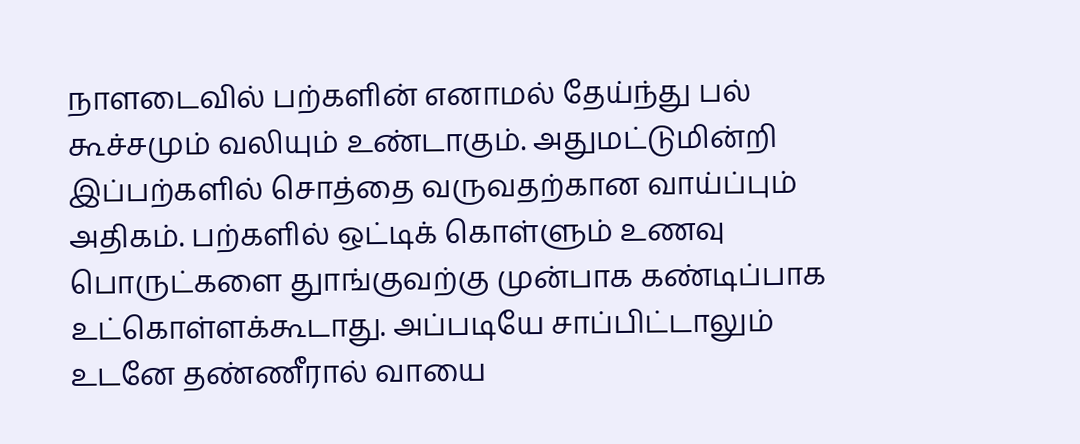நாளடைவில் பற்களின் எனாமல் தேய்ந்து பல் கூச்சமும் வலியும் உண்டாகும். அதுமட்டுமின்றி இப்பற்களில் சொத்தை வருவதற்கான வாய்ப்பும் அதிகம். பற்களில் ஒட்டிக் கொள்ளும் உணவு பொருட்களை துாங்குவற்கு முன்பாக கண்டிப்பாக உட்கொள்ளக்கூடாது. அப்படியே சாப்பிட்டாலும் உடனே தண்ணீரால் வாயை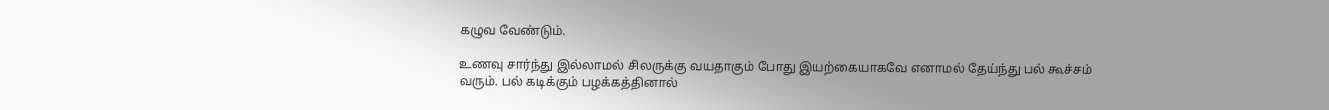கழுவ வேண்டும்.

உணவு சார்ந்து இல்லாமல் சிலருக்கு வயதாகும் போது இயற்கையாகவே எனாமல் தேய்ந்து பல் கூச்சம் வரும். பல் கடிக்கும் பழக்கத்தினால்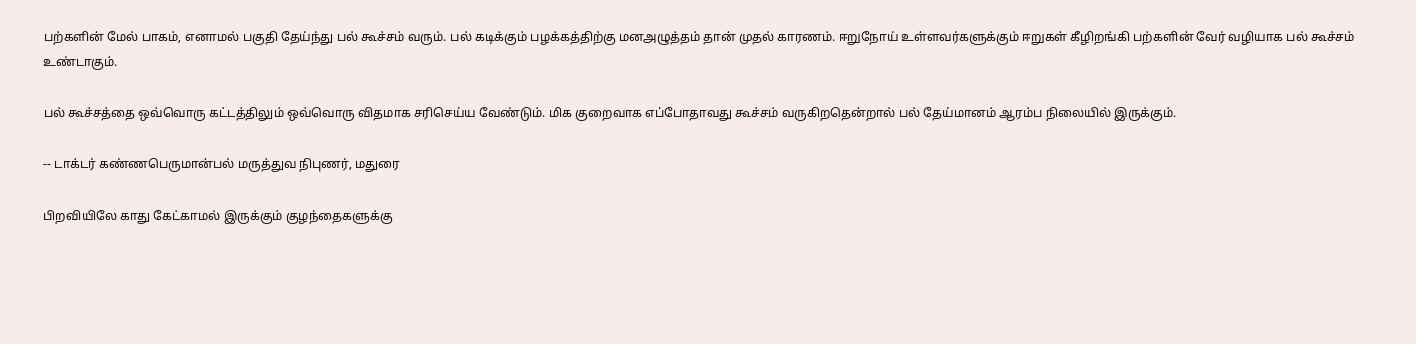பற்களின் மேல் பாகம், எனாமல் பகுதி தேய்ந்து பல் கூச்சம் வரும். பல் கடிக்கும் பழக்கத்திற்கு மனஅழுத்தம் தான் முதல் காரணம். ஈறுநோய் உள்ளவர்களுக்கும் ஈறுகள் கீழிறங்கி பற்களின் வேர் வழியாக பல் கூச்சம் உண்டாகும்.

பல் கூச்சத்தை ஒவ்வொரு கட்டத்திலும் ஒவ்வொரு விதமாக சரிசெய்ய வேண்டும். மிக குறைவாக எப்போதாவது கூச்சம் வருகிறதென்றால் பல் தேய்மானம் ஆரம்ப நிலையில் இருக்கும்.

-- டாக்டர் கண்ணபெருமான்பல் மருத்துவ நிபுணர், மதுரை

பிறவியிலே காது கேட்காமல் இருக்கும் குழந்தைகளுக்கு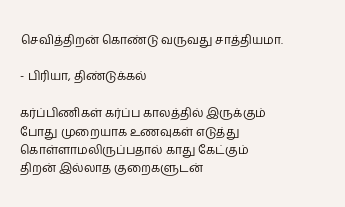செவித்திறன் கொண்டு வருவது சாத்தியமா.

- பிரியா, திண்டுக்கல்

கர்ப்பிணிகள் கர்ப்ப காலத்தில் இருக்கும் போது முறையாக உணவுகள் எடுத்து கொள்ளாமலிருப்பதால் காது கேட்கும் திறன் இல்லாத குறைகளுடன்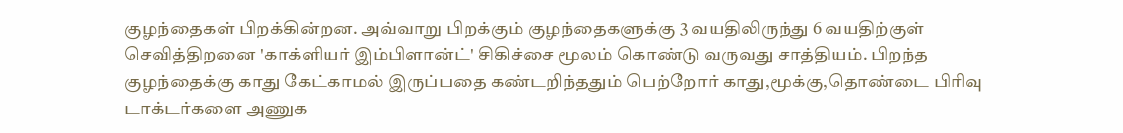குழந்தைகள் பிறக்கின்றன. அவ்வாறு பிறக்கும் குழந்தைகளுக்கு 3 வயதிலிருந்து 6 வயதிற்குள் செவித்திறனை 'காக்ளியர் இம்பிளான்ட்' சிகிச்சை மூலம் கொண்டு வருவது சாத்தியம். பிறந்த குழந்தைக்கு காது கேட்காமல் இருப்பதை கண்டறிந்ததும் பெற்றோர் காது,மூக்கு,தொண்டை பிரிவு டாக்டர்களை அணுக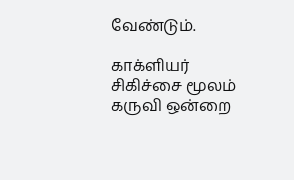வேண்டும்.

காக்ளியர் சிகிச்சை மூலம் கருவி ஒன்றை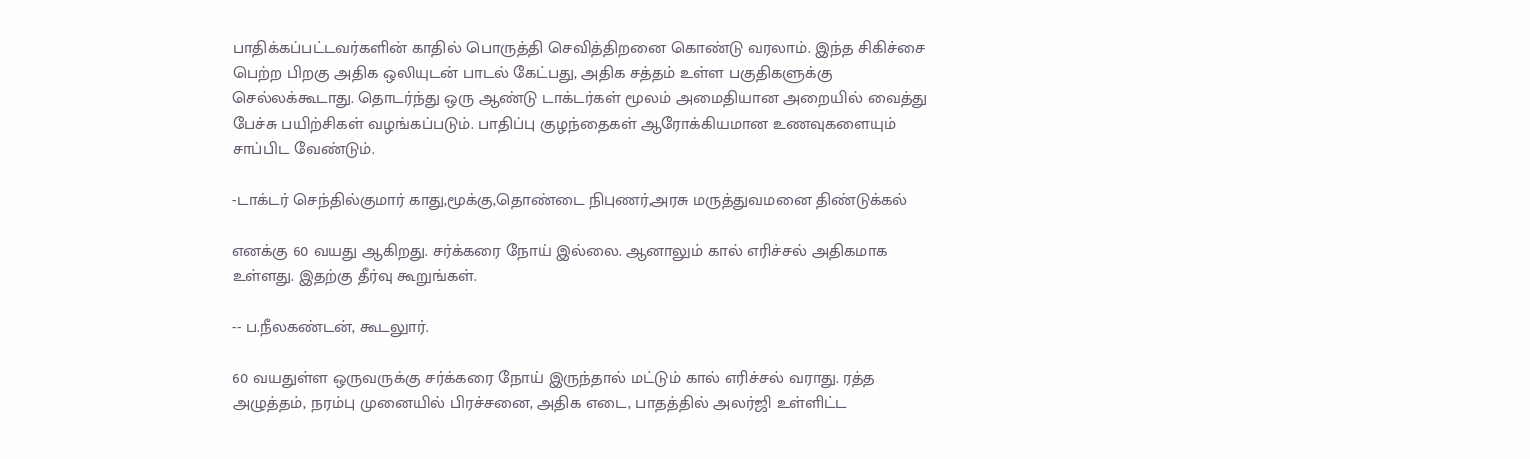பாதிக்கப்பட்டவர்களின் காதில் பொருத்தி செவித்திறனை கொண்டு வரலாம். இந்த சிகிச்சை பெற்ற பிறகு அதிக ஒலியுடன் பாடல் கேட்பது, அதிக சத்தம் உள்ள பகுதிகளுக்கு செல்லக்கூடாது. தொடர்ந்து ஒரு ஆண்டு டாக்டர்கள் மூலம் அமைதியான அறையில் வைத்து பேச்சு பயிற்சிகள் வழங்கப்படும். பாதிப்பு குழந்தைகள் ஆரோக்கியமான உணவுகளையும் சாப்பிட வேண்டும்.

-டாக்டர் செந்தில்குமார் காது,மூக்கு,தொண்டை நிபுணர்,அரசு மருத்துவமனை திண்டுக்கல்

எனக்கு 60 வயது ஆகிறது. சர்க்கரை நோய் இல்லை. ஆனாலும் கால் எரிச்சல் அதிகமாக உள்ளது. இதற்கு தீர்வு கூறுங்கள்.

-- ப.நீலகண்டன், கூடலுார்.

60 வயதுள்ள ஒருவருக்கு சர்க்கரை நோய் இருந்தால் மட்டும் கால் எரிச்சல் வராது. ரத்த அழுத்தம், நரம்பு முனையில் பிரச்சனை, அதிக எடை, பாதத்தில் அலர்ஜி உள்ளிட்ட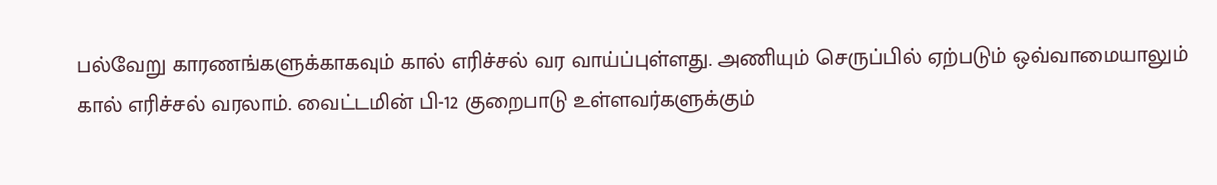பல்வேறு காரணங்களுக்காகவும் கால் எரிச்சல் வர வாய்ப்புள்ளது. அணியும் செருப்பில் ஏற்படும் ஒவ்வாமையாலும் கால் எரிச்சல் வரலாம். வைட்டமின் பி-12 குறைபாடு உள்ளவர்களுக்கும்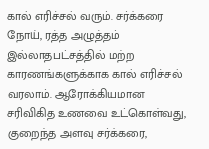கால் எரிச்சல் வரும். சர்க்கரை நோய், ரத்த அழுத்தம் இல்லாதபட்சத்தில் மற்ற காரணங்களுக்காக கால் எரிச்சல் வரலாம். ஆரோக்கியமான சரிவிகித உணவை உட்கொள்வது, குறைந்த அளவு சர்க்கரை,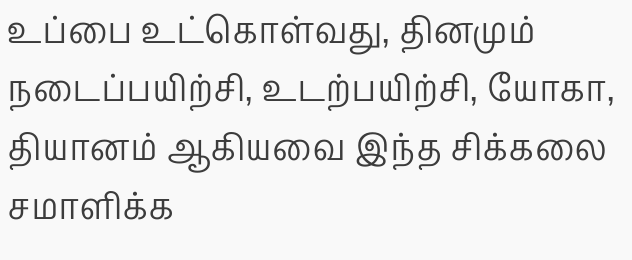உப்பை உட்கொள்வது, தினமும் நடைப்பயிற்சி, உடற்பயிற்சி, யோகா, தியானம் ஆகியவை இந்த சிக்கலை சமாளிக்க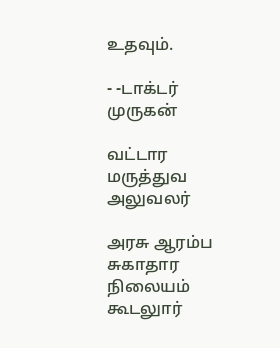உதவும்.

- -டாக்டர் முருகன்

வட்டார மருத்துவ அலுவலர்

அரசு ஆரம்ப சுகாதார நிலையம் கூடலுார்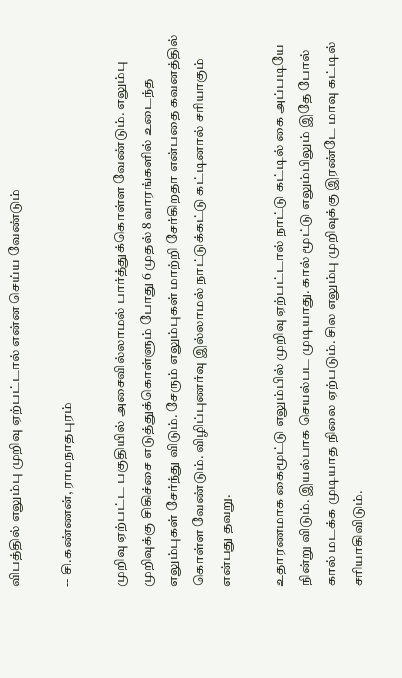விபத்தில் எலும்பு முறிவு ஏற்பட்டால் என்ன செய்ய வேண்டும்

-- சி.கண்ணன், ராமநாதபுரம்

முறிவு ஏற்பட்ட பகுதியில் அசைவில்லாமல் பார்த்துக்கொள்ள வேண்டும். எலும்பு முறிவுக்கு சிகிச்சை எடுத்துக்கொள்ளும் போது 6 முதல் 8 வாரங்களில் உடைந்த எலும்புகள் சேர்ந்து விடும். சேரும் எலும்புகள் மாற்றி சேர்கிறதா என்பதை கவனத்தில் கொள்ள வேண்டும். விழிப்புணர்வு இல்லாமல் நாட்டுக்கட்டு கட்டினால் சரியாகும் என்பது தவறு.

உதாரணமாக கைமூட்டு எலும்பில் முறிவு ஏற்பட்டால் நாட்டு கட்டில் கை அப்படியே நின்று விடும். இயல்பாக செயல்பட முடியாது. கால் மூட்டு எலும்பிலும் இதே போல் கால் மடக்க முடியாத நிலை ஏற்படும். சில எலும்பு முறிவுக்கு இரண்டே மாவு கட்டில் சரியாகிவிடும்.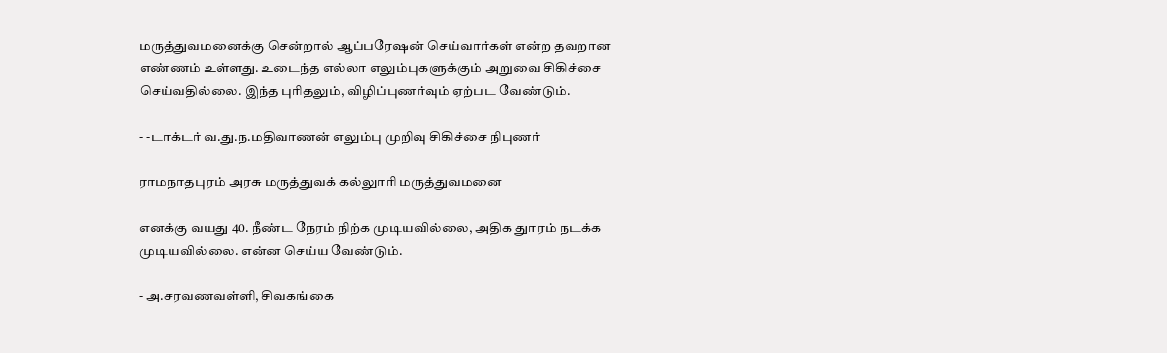மருத்துவமனைக்கு சென்றால் ஆப்பரேஷன் செய்வார்கள் என்ற தவறான எண்ணம் உள்ளது. உடைந்த எல்லா எலும்புகளுக்கும் அறுவை சிகிச்சை செய்வதில்லை. இந்த புரிதலும், விழிப்புணர்வும் ஏற்பட வேண்டும்.

- -டாக்டர் வ.து.ந.மதிவாணன் எலும்பு முறிவு சிகிச்சை நிபுணர்

ராமநாதபுரம் அரசு மருத்துவக் கல்லுாரி மருத்துவமனை

எனக்கு வயது 40. நீண்ட நேரம் நிற்க முடியவில்லை, அதிக துாரம் நடக்க முடியவில்லை. என்ன செய்ய வேண்டும்.

- அ.சரவணவள்ளி, சிவகங்கை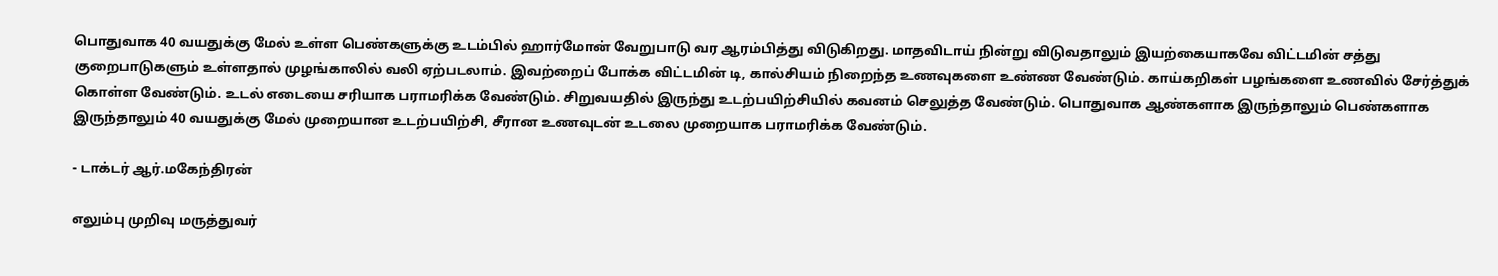பொதுவாக 40 வயதுக்கு மேல் உள்ள பெண்களுக்கு உடம்பில் ஹார்மோன் வேறுபாடு வர ஆரம்பித்து விடுகிறது. மாதவிடாய் நின்று விடுவதாலும் இயற்கையாகவே விட்டமின் சத்து குறைபாடுகளும் உள்ளதால் முழங்காலில் வலி ஏற்படலாம். இவற்றைப் போக்க விட்டமின் டி, கால்சியம் நிறைந்த உணவுகளை உண்ண வேண்டும். காய்கறிகள் பழங்களை உணவில் சேர்த்துக் கொள்ள வேண்டும். உடல் எடையை சரியாக பராமரிக்க வேண்டும். சிறுவயதில் இருந்து உடற்பயிற்சியில் கவனம் செலுத்த வேண்டும். பொதுவாக ஆண்களாக இருந்தாலும் பெண்களாக இருந்தாலும் 40 வயதுக்கு மேல் முறையான உடற்பயிற்சி, சீரான உணவுடன் உடலை முறையாக பராமரிக்க வேண்டும்.

- டாக்டர் ஆர்.மகேந்திரன்

எலும்பு முறிவு மருத்துவர்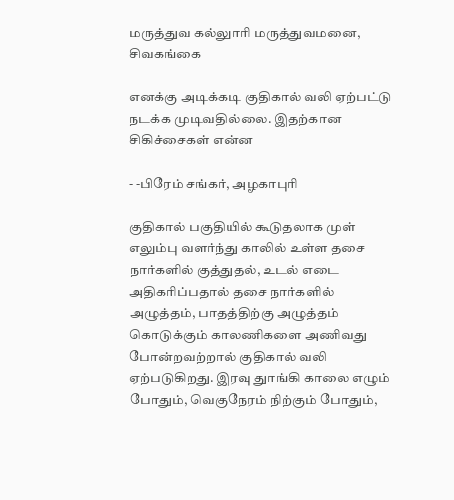மருத்துவ கல்லுாரி மருத்துவமனை, சிவகங்கை

எனக்கு அடிக்கடி குதிகால் வலி ஏற்பட்டு நடக்க முடிவதில்லை. இதற்கான சிகிச்சைகள் என்ன

- -பிரேம் சங்கர், அழகாபுரி

குதிகால் பகுதியில் கூடுதலாக முள் எலும்பு வளர்ந்து காலில் உள்ள தசை நார்களில் குத்துதல், உடல் எடை அதிகரிப்பதால் தசை நார்களில் அழுத்தம், பாதத்திற்கு அழுத்தம் கொடுக்கும் காலணிகளை அணிவது போன்றவற்றால் குதிகால் வலி ஏற்படுகிறது. இரவு துாங்கி காலை எழும் போதும், வெகுநேரம் நிற்கும் போதும்,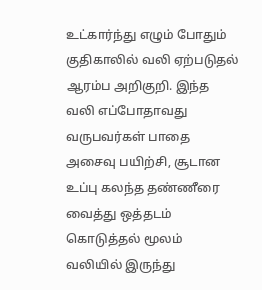உட்கார்ந்து எழும் போதும் குதிகாலில் வலி ஏற்படுதல் ஆரம்ப அறிகுறி. இந்த வலி எப்போதாவது வருபவர்கள் பாதை அசைவு பயிற்சி, சூடான உப்பு கலந்த தண்ணீரை வைத்து ஒத்தடம் கொடுத்தல் மூலம் வலியில் இருந்து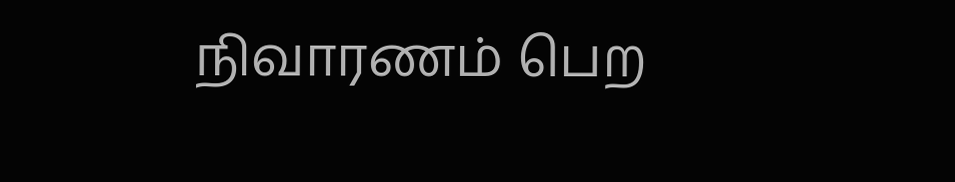நிவாரணம் பெற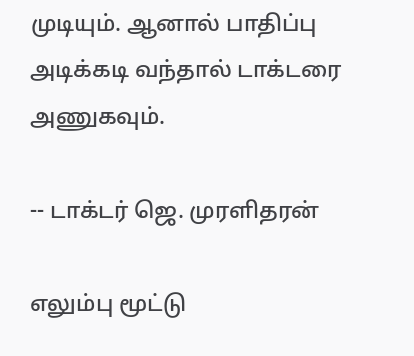முடியும். ஆனால் பாதிப்பு அடிக்கடி வந்தால் டாக்டரை அணுகவும்.

-- டாக்டர் ஜெ. முரளிதரன்

எலும்பு மூட்டு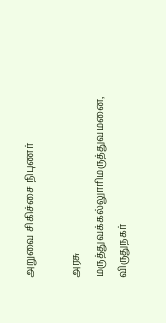அறுவை சிகிச்சை நிபுணர்

அரசு மருத்துவக்கல்லுாரிமருத்துவமனை, விருதுநகர்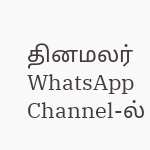தினமலர் WhatsApp Channel-ல்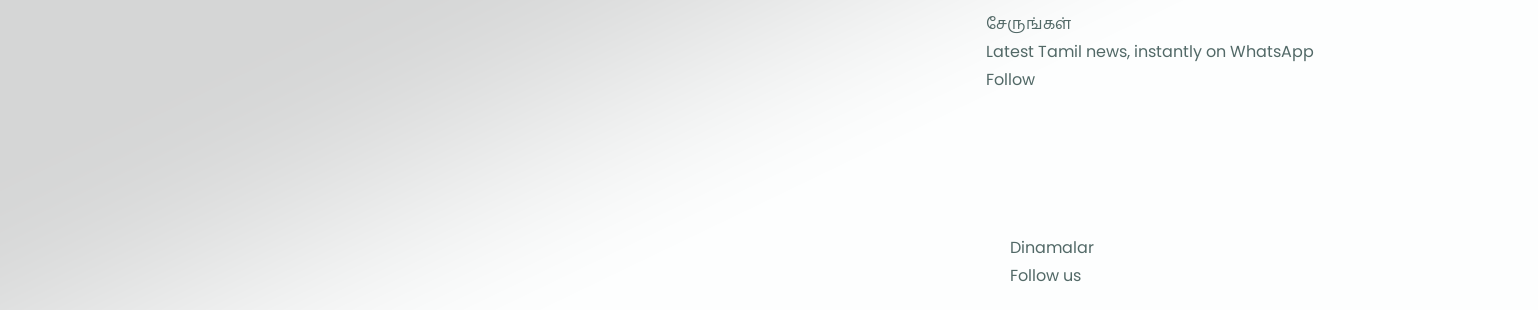சேருங்கள்
Latest Tamil news, instantly on WhatsApp
Follow





      Dinamalar
      Follow us